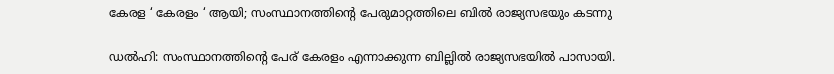കേരള ‘ കേരളം ‘ ആയി; സംസ്ഥാനത്തിന്റെ പേരുമാറ്റത്തിലെ ബില്‍ രാജ്യസഭയും കടന്നു

ഡല്‍ഹി: സംസ്ഥാനത്തിന്റെ പേര് കേരളം എന്നാക്കുന്ന ബില്ലില്‍ രാജ്യസഭയില്‍ പാസായി.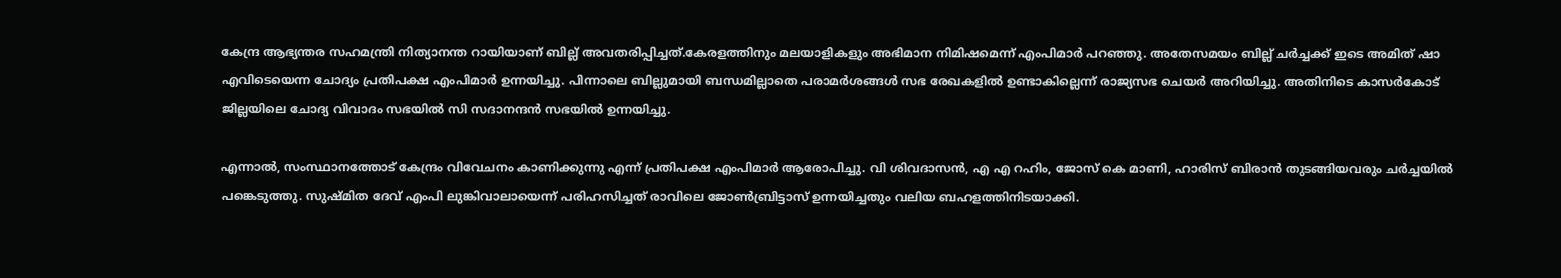കേന്ദ്ര ആഭ്യന്തര സഹമന്ത്രി നിത്യാനന്ത റായിയാണ് ബില്ല് അവതരിപ്പിച്ചത്.കേരളത്തിനും മലയാളികളും അഭിമാന നിമിഷമെന്ന് എംപിമാര്‍ പറഞ്ഞു. അതേസമയം ബില്ല് ചര്‍ച്ചക്ക് ഇടെ അമിത് ഷാ എവിടെയെന്ന ചോദ്യം പ്രതിപക്ഷ എംപിമാര്‍ ഉന്നയിച്ചു. പിന്നാലെ ബില്ലുമായി ബന്ധമില്ലാതെ പരാമര്‍ശങ്ങള്‍ സഭ രേഖകളില്‍ ഉണ്ടാകില്ലെന്ന് രാജ്യസഭ ചെയര്‍ അറിയിച്ചു. അതിനിടെ കാസര്‍കോട് ജില്ലയിലെ ചോദ്യ വിവാദം സഭയില്‍ സി സദാനന്ദന്‍ സഭയില്‍ ഉന്നയിച്ചു.

എന്നാല്‍, സംസ്ഥാനത്തോട് കേന്ദ്രം വിവേചനം കാണിക്കുന്നു എന്ന് പ്രതിപക്ഷ എംപിമാര്‍ ആരോപിച്ചു. വി ശിവദാസന്‍, എ എ റഹിം, ജോസ് കെ മാണി, ഹാരിസ് ബിരാന്‍ തുടങ്ങിയവരും ചര്‍ച്ചയില്‍ പങ്കെടുത്തു. സുഷ്മിത ദേവ് എംപി ലുങ്കിവാലായെന്ന് പരിഹസിച്ചത് രാവിലെ ജോണ്‍ബ്രിട്ടാസ് ഉന്നയിച്ചതും വലിയ ബഹളത്തിനിടയാക്കി.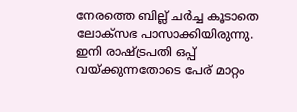നേരത്തെ ബില്ല് ചര്‍ച്ച കൂടാതെ ലോക്സഭ പാസാക്കിയിരുന്നു. ഇനി രാഷ്ട്രപതി ഒപ്പ് വയ്ക്കുന്നതോടെ പേര് മാറ്റം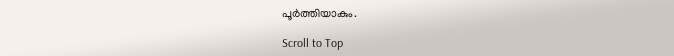പൂര്‍ത്തിയാകും.

Scroll to Top